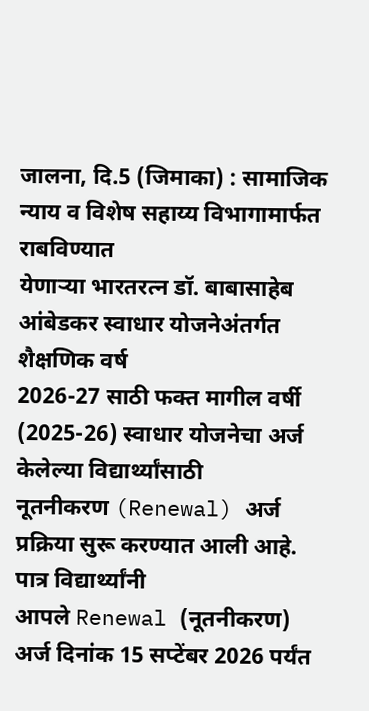जालना, दि.5 (जिमाका) : सामाजिक न्याय व विशेष सहाय्य विभागामार्फत राबविण्यात
येणाऱ्या भारतरत्न डॉ. बाबासाहेब आंबेडकर स्वाधार योजनेअंतर्गत शैक्षणिक वर्ष
2026-27 साठी फक्त मागील वर्षी (2025-26) स्वाधार योजनेचा अर्ज केलेल्या विद्यार्थ्यांसाठी
नूतनीकरण (Renewal) अर्ज प्रक्रिया सुरू करण्यात आली आहे.
पात्र विद्यार्थ्यांनी
आपले Renewal (नूतनीकरण) अर्ज दिनांक 15 सप्टेंबर 2026 पर्यंत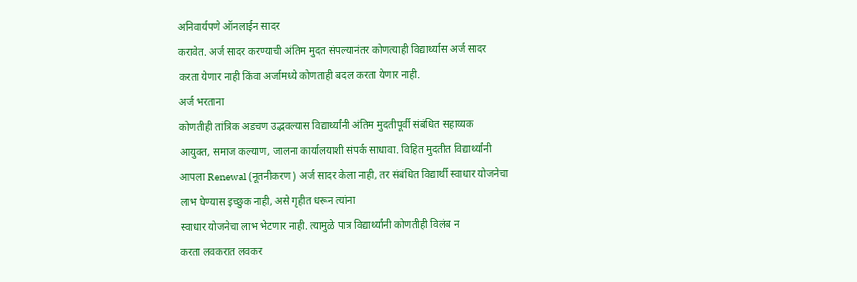अनिवार्यपणे ऑनलाईन सादर
करावेत. अर्ज सादर करण्याची अंतिम मुदत संपल्यानंतर कोणत्याही विद्यार्थ्यास अर्ज सादर
करता येणार नाही किंवा अर्जामध्ये कोणताही बदल करता येणार नाही.
अर्ज भरताना
कोणतीही तांत्रिक अडचण उद्भवल्यास विद्यार्थ्यांनी अंतिम मुदतीपूर्वी संबंधित सहाय्यक
आयुक्त, समाज कल्याण, जालना कार्यालयाशी संपर्क साधावा. विहित मुदतीत विद्यार्थ्यांनी
आपला Renewal (नूतनीकरण) अर्ज सादर केला नाही, तर संबंधित विद्यार्थी स्वाधार योजनेचा
लाभ घेण्यास इच्छुक नाही, असे गृहीत धरून त्यांना
स्वाधार योजनेचा लाभ भेटणार नाही. त्यामुळे पात्र विद्यार्थ्यांनी कोणतीही विलंब न
करता लवकरात लवकर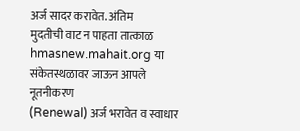अर्ज सादर करावेत. अंतिम
मुदतीची वाट न पाहता तात्काळ hmasnew.mahait.org या संकेतस्थळावर जाऊन आपले नूतनीकरण
(Renewal) अर्ज भरावेत व स्वाधार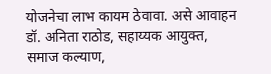योजनेचा लाभ कायम ठेवावा. असे आवाहन डॉ. अनिता राठोड, सहाय्यक आयुक्त, समाज कल्याण,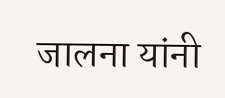जालना यांनी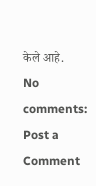केले आहे.
No comments:
Post a Comment